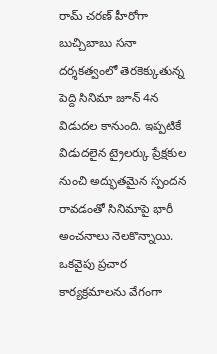రామ్ చరణ్ హీరోగా బుచ్చిబాబు సనా దర్శకత్వంలో తెరకెక్కుతున్న పెద్ది సినిమా జూన్ 4న విడుదల కానుంది. ఇప్పటికే విడుదలైన ట్రైలర్కు ప్రేక్షకుల నుంచి అద్భుతమైన స్పందన రావడంతో సినిమాపై భారీ అంచనాలు నెలకొన్నాయి. ఒకవైపు ప్రచార కార్యక్రమాలను వేగంగా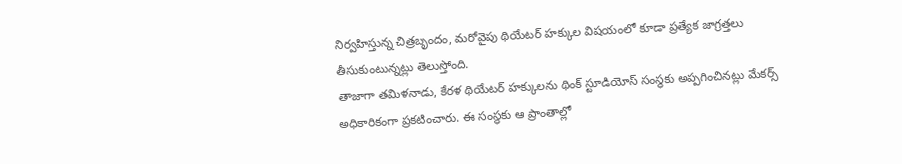నిర్వహిస్తున్న చిత్రబృందం, మరోవైపు థియేటర్ హక్కుల విషయంలో కూడా ప్రత్యేక జాగ్రత్తలు తీసుకుంటున్నట్లు తెలుస్తోంది.
తాజాగా తమిళనాడు, కేరళ థియేటర్ హక్కులను థింక్ స్టూడియోస్ సంస్థకు అప్పగించినట్లు మేకర్స్ అధికారికంగా ప్రకటించారు. ఈ సంస్థకు ఆ ప్రాంతాల్లో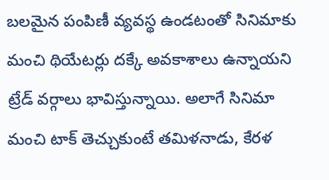బలమైన పంపిణీ వ్యవస్థ ఉండటంతో సినిమాకు మంచి థియేటర్లు దక్కే అవకాశాలు ఉన్నాయని ట్రేడ్ వర్గాలు భావిస్తున్నాయి. అలాగే సినిమా మంచి టాక్ తెచ్చుకుంటే తమిళనాడు, కేరళ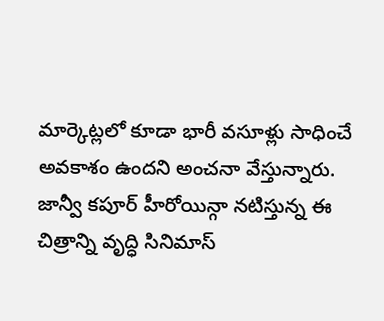మార్కెట్లలో కూడా భారీ వసూళ్లు సాధించే అవకాశం ఉందని అంచనా వేస్తున్నారు. జాన్వీ కపూర్ హీరోయిన్గా నటిస్తున్న ఈ చిత్రాన్ని వృద్ధి సినిమాస్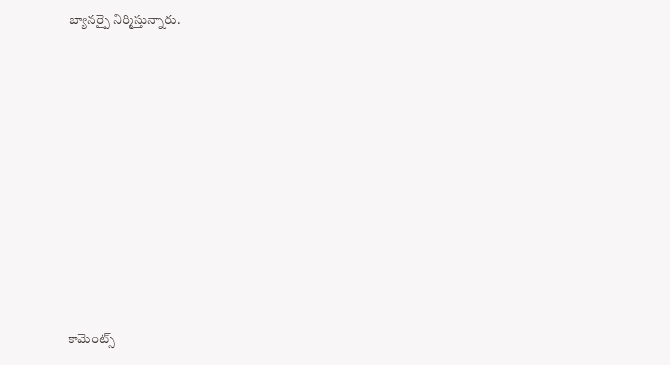బ్యానర్పై నిర్మిస్తున్నారు.













కామెంట్స్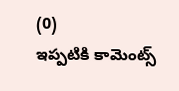(0)
ఇప్పటికి కామెంట్స్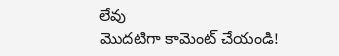లేవు
మొదటిగా కామెంట్ చేయండి!